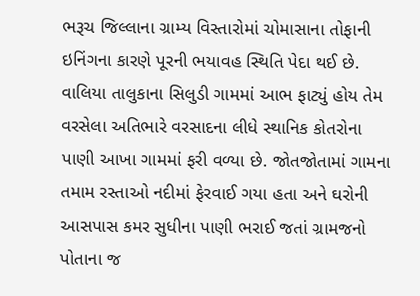ભરૂચ જિલ્લાના ગ્રામ્ય વિસ્તારોમાં ચોમાસાના તોફાની ઇનિંગના કારણે પૂરની ભયાવહ સ્થિતિ પેદા થઈ છે. વાલિયા તાલુકાના સિલુડી ગામમાં આભ ફાટ્યું હોય તેમ વરસેલા અતિભારે વરસાદના લીધે સ્થાનિક કોતરોના પાણી આખા ગામમાં ફરી વળ્યા છે. જોતજોતામાં ગામના તમામ રસ્તાઓ નદીમાં ફેરવાઈ ગયા હતા અને ઘરોની આસપાસ કમર સુધીના પાણી ભરાઈ જતાં ગ્રામજનો પોતાના જ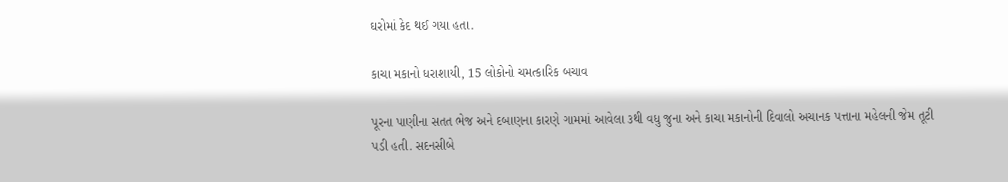ઘરોમાં કેદ થઈ ગયા હતા.

કાચા મકાનો ધરાશાયી, 15 લોકોનો ચમત્કારિક બચાવ

પૂરના પાણીના સતત ભેજ અને દબાણના કારણે ગામમાં આવેલા ૩થી વધુ જુના અને કાચા મકાનોની દિવાલો અચાનક પત્તાના મહેલની જેમ તૂટી પડી હતી. સદનસીબે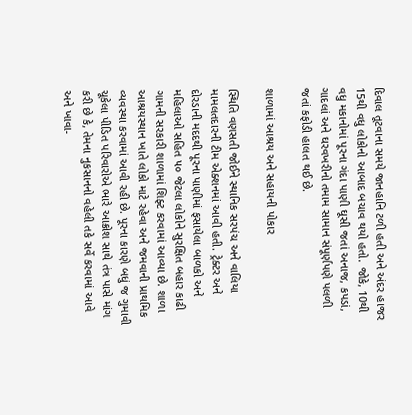દિવાલ તૂટવાના સમયે જાનહાનિ ટળી હતી અને અંદર હાજર 15થી વધુ લોકોનો આબાદ બચાવ થયો હતો. જોકે, 10થી વધુ મકાનોમાં પૂરના ગંદા પાણી ઘૂસી જતાં અનાજ, કપડાં, ગાદલાં અને ઘરવખરીનો તમામ સામાન સંપૂર્ણપણે પલળી જતાં કફોડી હાલત થઈ છે.

શાળામાં આશ્રય અને સહાયની પોકાર

સ્થિતિ વણસતી જોઈને સ્થાનિક સરપંચ અને વાલિયા મામલતદારની ટીમ એક્શનમાં આવી હતી. ટ્રેક્ટર અને દોરડાની મદદથી પૂરના પાણીમાં ફસાયેલા બાળકો અને મહિલાઓ સહિત ૫૦ જેટલા લોકોને સુરક્ષિત બહાર કાઢી ગામની સરકારી શાળામાં શિફ્ટ કરવામાં આવ્યા છે. શાળા આશ્રયસ્થાન ખાતે લોકો માટે રહેવા અને જમવાની પ્રાથમિક વ્યવસ્થા કરવામાં આવી રહી છે. પૂરના કારણે બધું જ ગુમાવી ચૂકેલા પીડિત પરિવારોએ ભારે આક્રોશ સાથે તંત્ર પાસે માંગ કરી છે કે, તેમના નુકસાનનો વહેલી તકે સર્વે કરવામાં આવે અને ખાવા-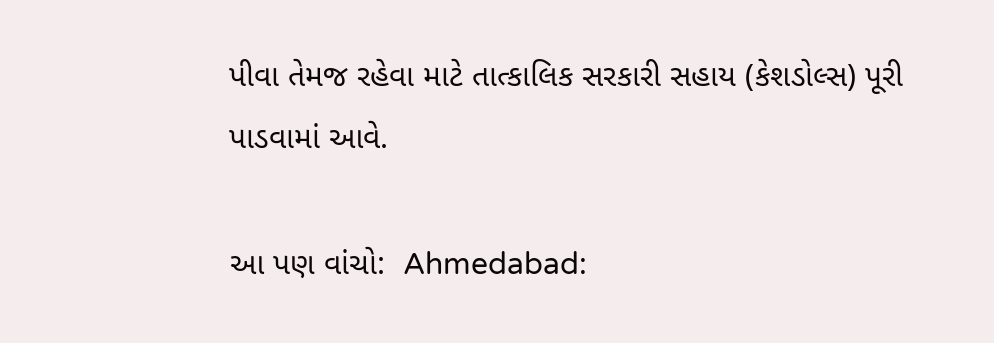પીવા તેમજ રહેવા માટે તાત્કાલિક સરકારી સહાય (કેશડોલ્સ) પૂરી પાડવામાં આવે.

આ પણ વાંચો:  Ahmedabad: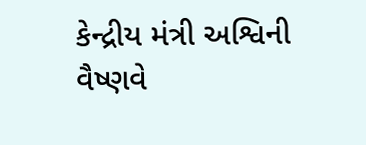કેન્દ્રીય મંત્રી અશ્વિની વૈષ્ણવે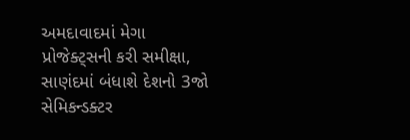અમદાવાદમાં મેગા પ્રોજેક્ટ્સની કરી સમીક્ષા, સાણંદમાં બંધાશે દેશનો 3જો સેમિકન્ડક્ટર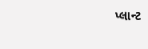પ્લાન્ટ